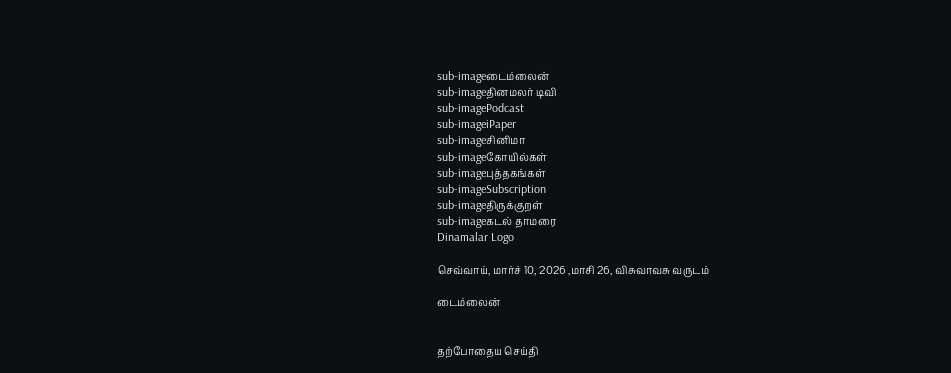sub-imageடைம்லைன்
sub-imageதினமலர் டிவி
sub-imagePodcast
sub-imageiPaper
sub-imageசினிமா
sub-imageகோயில்கள்
sub-imageபுத்தகங்கள்
sub-imageSubscription
sub-imageதிருக்குறள்
sub-imageகடல் தாமரை
Dinamalar Logo

செவ்வாய், மார்ச் 10, 2026 ,மாசி 26, விசுவாவசு வருடம்

டைம்லைன்


தற்போதைய செய்தி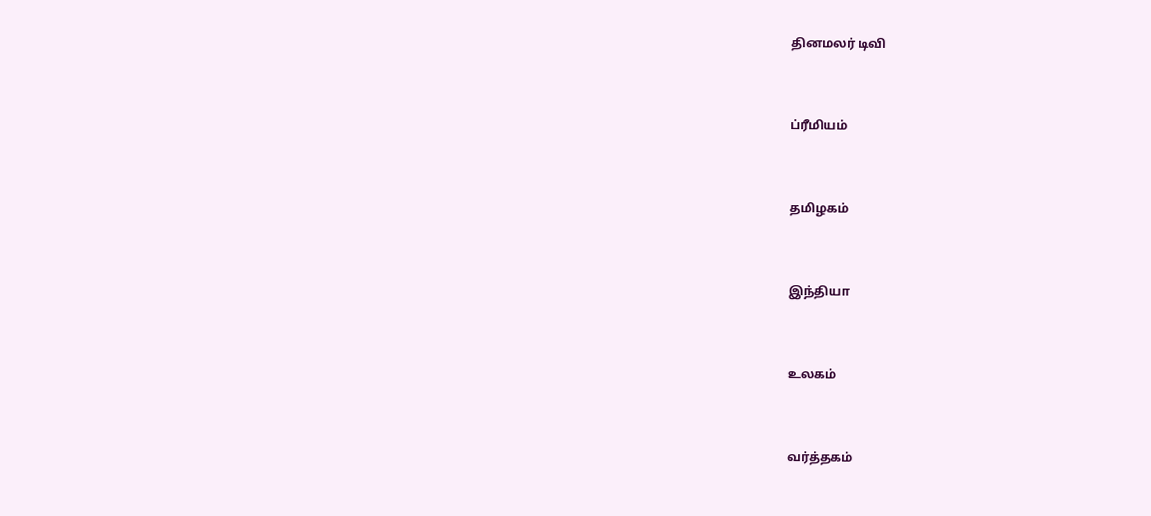தினமலர் டிவி


ப்ரீமியம்


தமிழகம்


இந்தியா


உலகம்


வர்த்தகம்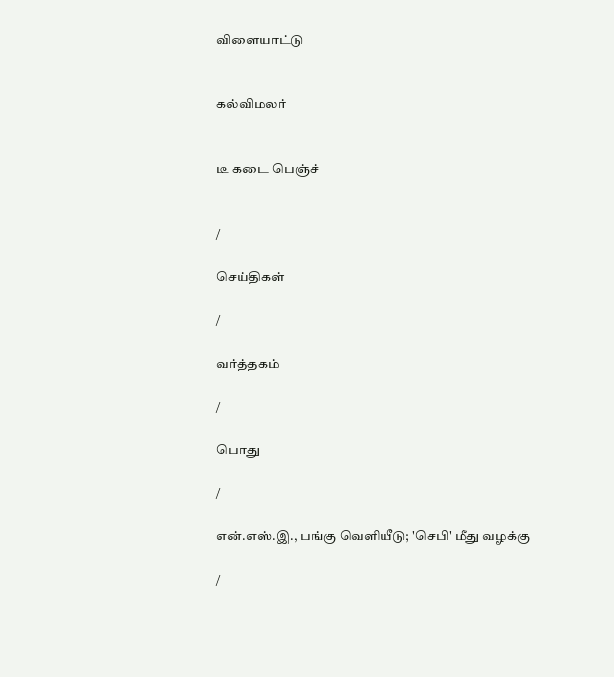விளையாட்டு


கல்விமலர்


டீ கடை பெஞ்ச்


/

செய்திகள்

/

வர்த்தகம்

/

பொது

/

என்.எஸ்.இ., பங்கு வௌியீடு; 'செபி' மீது வழக்கு

/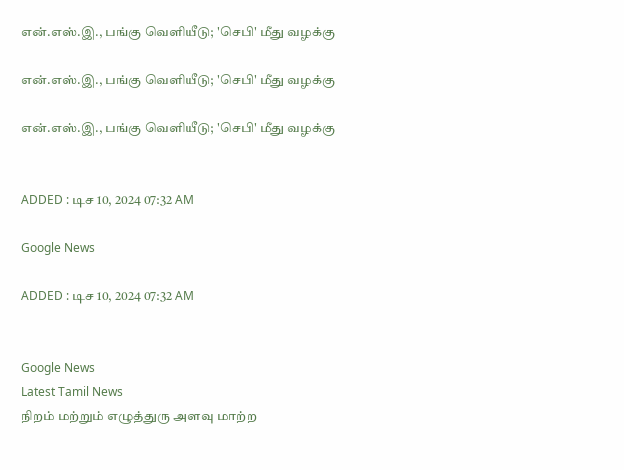என்.எஸ்.இ., பங்கு வௌியீடு; 'செபி' மீது வழக்கு

என்.எஸ்.இ., பங்கு வௌியீடு; 'செபி' மீது வழக்கு

என்.எஸ்.இ., பங்கு வௌியீடு; 'செபி' மீது வழக்கு


ADDED : டிச 10, 2024 07:32 AM

Google News

ADDED : டிச 10, 2024 07:32 AM


Google News
Latest Tamil News
நிறம் மற்றும் எழுத்துரு அளவு மாற்ற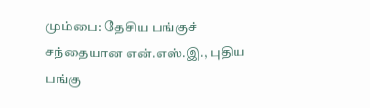மும்பை: தேசிய பங்குச் சந்தையான என்.எஸ்.இ., புதிய பங்கு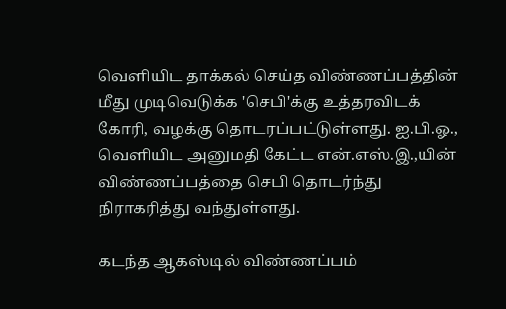வெளியிட தாக்கல் செய்த விண்ணப்பத்தின் மீது முடிவெடுக்க 'செபி'க்கு உத்தரவிடக் கோரி, வழக்கு தொடரப்பட்டுள்ளது. ஐ.பி.ஓ., வெளியிட அனுமதி கேட்ட என்.எஸ்.இ.,யின் விண்ணப்பத்தை செபி தொடர்ந்து நிராகரித்து வந்துள்ளது.

கடந்த ஆகஸ்டில் விண்ணப்பம்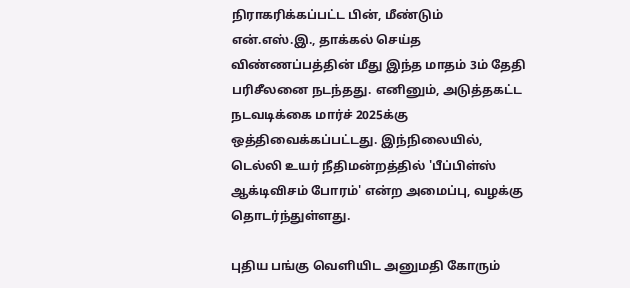நிராகரிக்கப்பட்ட பின், மீண்டும் என்.எஸ்.இ., தாக்கல் செய்த விண்ணப்பத்தின் மீது இந்த மாதம் 3ம் தேதி பரிசீலனை நடந்தது. எனினும், அடுத்தகட்ட நடவடிக்கை மார்ச் 2025க்கு ஒத்திவைக்கப்பட்டது. இந்நிலையில், டெல்லி உயர் நீதிமன்றத்தில் 'பீப்பிள்ஸ் ஆக்டிவிசம் போரம்' என்ற அமைப்பு, வழக்கு தொடர்ந்துள்ளது.

புதிய பங்கு வெளியிட அனுமதி கோரும்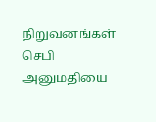நிறுவனங்கள் செபி அனுமதியை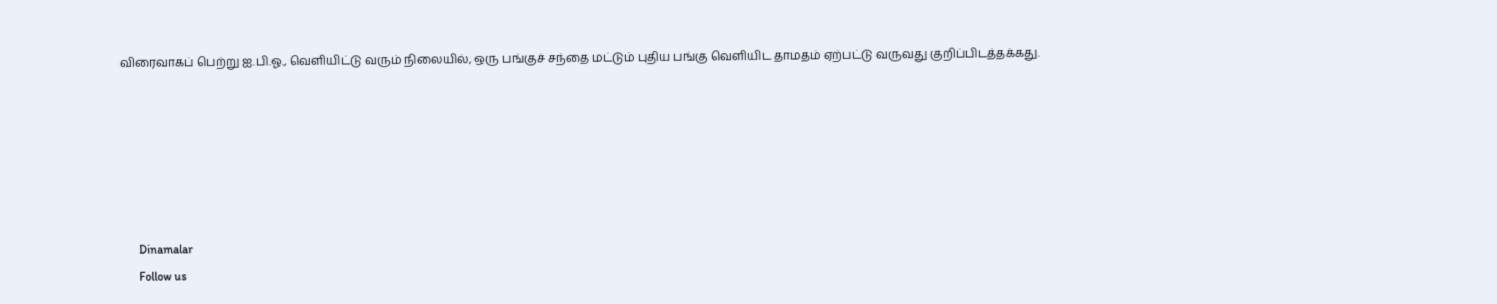விரைவாகப் பெற்று ஐ.பி.ஓ., வெளியிட்டு வரும் நிலையில், ஒரு பங்குச் சந்தை மட்டும் புதிய பங்கு வெளியிட தாமதம் ஏற்பட்டு வருவது குறிப்பிடத்தக்கது.






      Dinamalar
      Follow us